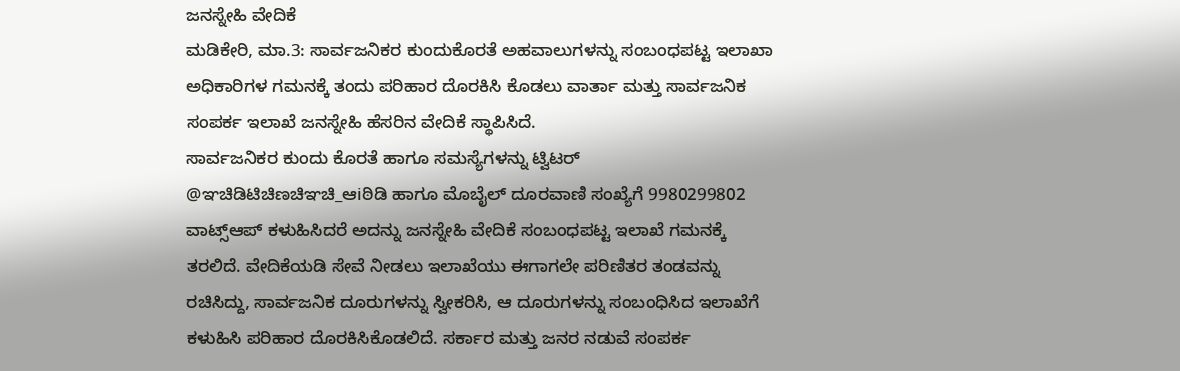ಜನಸ್ನೇಹಿ ವೇದಿಕೆ
ಮಡಿಕೇರಿ, ಮಾ.3: ಸಾರ್ವಜನಿಕರ ಕುಂದುಕೊರತೆ ಅಹವಾಲುಗಳನ್ನು ಸಂಬಂಧಪಟ್ಟ ಇಲಾಖಾ ಅಧಿಕಾರಿಗಳ ಗಮನಕ್ಕೆ ತಂದು ಪರಿಹಾರ ದೊರಕಿಸಿ ಕೊಡಲು ವಾರ್ತಾ ಮತ್ತು ಸಾರ್ವಜನಿಕ ಸಂಪರ್ಕ ಇಲಾಖೆ ಜನಸ್ನೇಹಿ ಹೆಸರಿನ ವೇದಿಕೆ ಸ್ಥಾಪಿಸಿದೆ.
ಸಾರ್ವಜನಿಕರ ಕುಂದು ಕೊರತೆ ಹಾಗೂ ಸಮಸ್ಯೆಗಳನ್ನು ಟ್ವಿಟರ್ @ಞಚಿಡಿಟಿಚಿಣಚಿಞಚಿ_ಆiಠಿಡಿ ಹಾಗೂ ಮೊಬೈಲ್ ದೂರವಾಣಿ ಸಂಖ್ಯೆಗೆ 9980299802 ವಾಟ್ಸ್ಆಪ್ ಕಳುಹಿಸಿದರೆ ಅದನ್ನು ಜನಸ್ನೇಹಿ ವೇದಿಕೆ ಸಂಬಂಧಪಟ್ಟ ಇಲಾಖೆ ಗಮನಕ್ಕೆ ತರಲಿದೆ. ವೇದಿಕೆಯಡಿ ಸೇವೆ ನೀಡಲು ಇಲಾಖೆಯು ಈಗಾಗಲೇ ಪರಿಣಿತರ ತಂಡವನ್ನು ರಚಿಸಿದ್ದು, ಸಾರ್ವಜನಿಕ ದೂರುಗಳನ್ನು ಸ್ವೀಕರಿಸಿ, ಆ ದೂರುಗಳನ್ನು ಸಂಬಂಧಿಸಿದ ಇಲಾಖೆಗೆ ಕಳುಹಿಸಿ ಪರಿಹಾರ ದೊರಕಿಸಿಕೊಡಲಿದೆ. ಸರ್ಕಾರ ಮತ್ತು ಜನರ ನಡುವೆ ಸಂಪರ್ಕ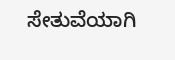ಸೇತುವೆಯಾಗಿ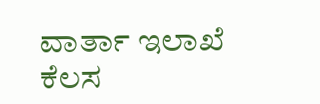ವಾರ್ತಾ ಇಲಾಖೆ ಕೆಲಸ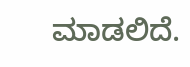ಮಾಡಲಿದೆ.